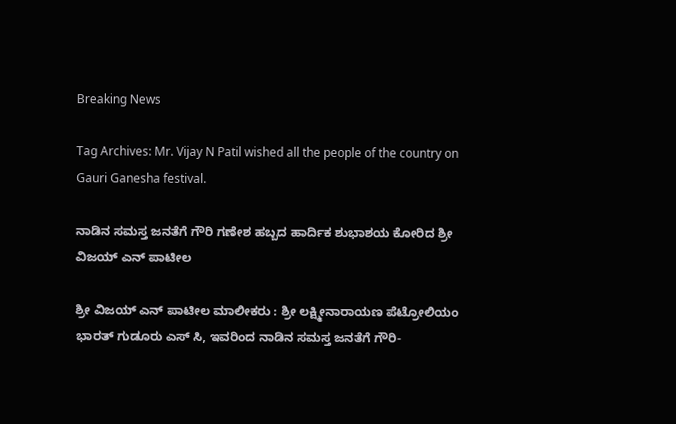Breaking News

Tag Archives: Mr. Vijay N Patil wished all the people of the country on Gauri Ganesha festival.

ನಾಡಿನ ಸಮಸ್ತ ಜನತೆಗೆ ಗೌರಿ ಗಣೇಶ ಹಬ್ಬದ ಹಾರ್ದಿಕ ಶುಭಾಶಯ ಕೋರಿದ ಶ್ರೀ ವಿಜಯ್ ಎನ್ ಪಾಟೀಲ

ಶ್ರೀ ವಿಜಯ್ ಎನ್ ಪಾಟೀಲ ಮಾಲೀಕರು : ಶ್ರೀ ಲಕ್ಷ್ಮೀನಾರಾಯಣ ಪೆಟ್ರೋಲಿಯಂ ಭಾರತ್ ಗುಡೂರು ಎಸ್ ಸಿ, ಇವರಿಂದ ನಾಡಿನ ಸಮಸ್ತ ಜನತೆಗೆ ಗೌರಿ-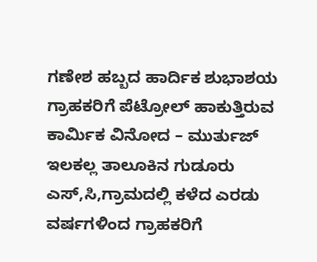ಗಣೇಶ ಹಬ್ಬದ ಹಾರ್ದಿಕ ಶುಭಾಶಯ ಗ್ರಾಹಕರಿಗೆ ಪೆಟ್ರೋಲ್ ಹಾಕುತ್ತಿರುವ ಕಾರ್ಮಿಕ ವಿನೋದ – ಮುರ್ತುಜ್ ಇಲಕಲ್ಲ ತಾಲೂಕಿನ ಗುಡೂರು ಎಸ್,ಸಿ,ಗ್ರಾಮದಲ್ಲಿ ಕಳೆದ ಎರಡು ವರ್ಷಗಳಿಂದ ಗ್ರಾಹಕರಿಗೆ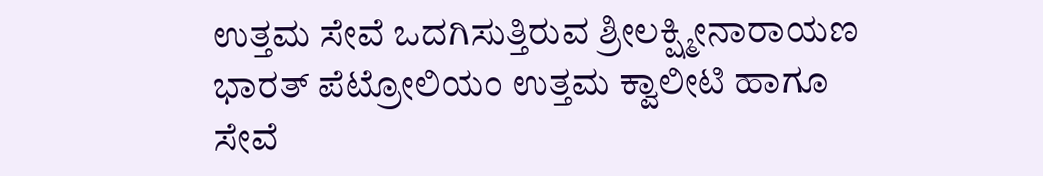ಉತ್ತಮ ಸೇವೆ ಒದಗಿಸುತ್ತಿರುವ ಶ್ರೀಲಕ್ಷ್ಮೀನಾರಾಯಣ ಭಾರತ್ ಪೆಟ್ರೋಲಿಯಂ ಉತ್ತಮ ಕ್ವಾಲೀಟಿ ಹಾಗೂ ಸೇವೆ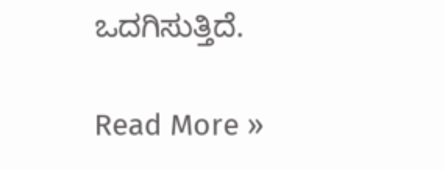ಒದಗಿಸುತ್ತಿದೆ.

Read More »